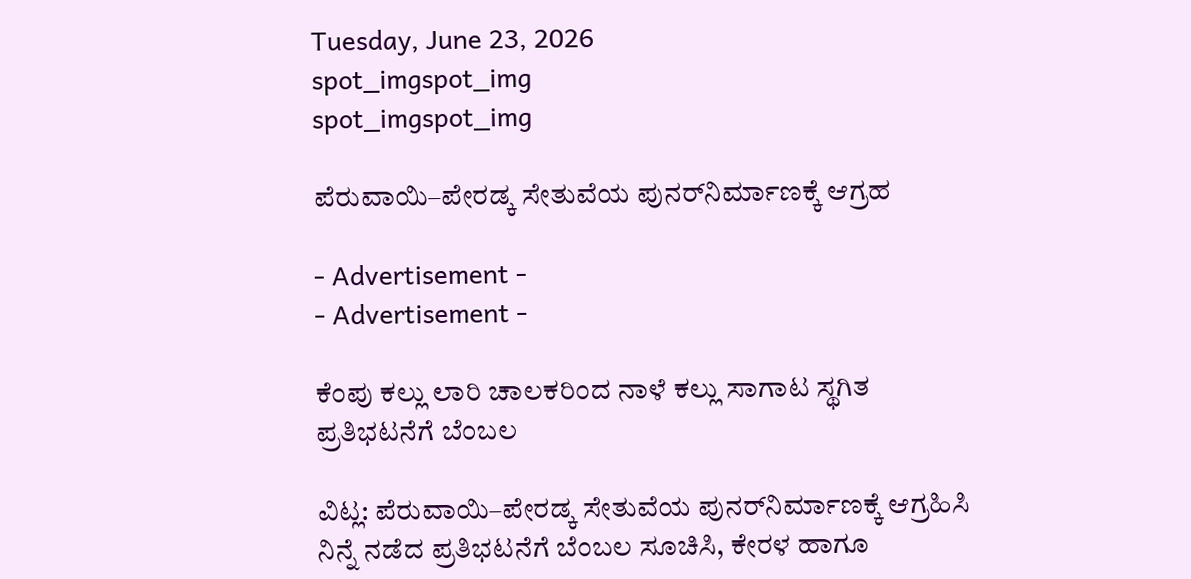Tuesday, June 23, 2026
spot_imgspot_img
spot_imgspot_img

ಪೆರುವಾಯಿ–ಪೇರಡ್ಕ ಸೇತುವೆಯ ಪುನರ್‌ನಿರ್ಮಾಣಕ್ಕೆ ಆಗ್ರಹ

- Advertisement -
- Advertisement -

ಕೆಂಪು ಕಲ್ಲು ಲಾರಿ ಚಾಲಕರಿಂದ ನಾಳೆ ಕಲ್ಲು ಸಾಗಾಟ ಸ್ಥಗಿತ ಪ್ರತಿಭಟನೆಗೆ ಬೆಂಬಲ

ವಿಟ್ಲ: ಪೆರುವಾಯಿ–ಪೇರಡ್ಕ ಸೇತುವೆಯ ಪುನರ್‌ನಿರ್ಮಾಣಕ್ಕೆ ಆಗ್ರಹಿಸಿ ನಿನ್ನೆ ನಡೆದ ಪ್ರತಿಭಟನೆಗೆ ಬೆಂಬಲ ಸೂಚಿಸಿ, ಕೇರಳ ಹಾಗೂ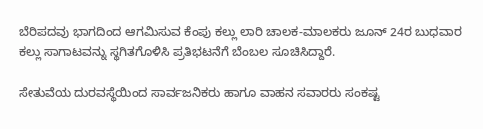ಬೆರಿಪದವು ಭಾಗದಿಂದ ಆಗಮಿಸುವ ಕೆಂಪು ಕಲ್ಲು ಲಾರಿ ಚಾಲಕ-ಮಾಲಕರು ಜೂನ್ 24ರ ಬುಧವಾರ ಕಲ್ಲು ಸಾಗಾಟವನ್ನು ಸ್ಥಗಿತಗೊಳಿಸಿ ಪ್ರತಿಭಟನೆಗೆ ಬೆಂಬಲ ಸೂಚಿಸಿದ್ದಾರೆ.

ಸೇತುವೆಯ ದುರವಸ್ಥೆಯಿಂದ ಸಾರ್ವಜನಿಕರು ಹಾಗೂ ವಾಹನ ಸವಾರರು ಸಂಕಷ್ಟ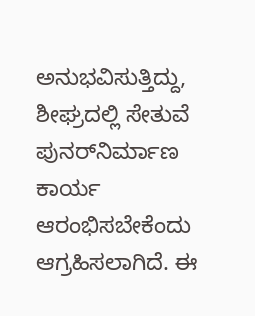ಅನುಭವಿಸುತ್ತಿದ್ದು, ಶೀಘ್ರದಲ್ಲಿ ಸೇತುವೆ ಪುನರ್‌ನಿರ್ಮಾಣ ಕಾರ್ಯ ಆರಂಭಿಸಬೇಕೆಂದು ಆಗ್ರಹಿಸಲಾಗಿದೆ. ಈ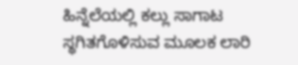ಹಿನ್ನೆಲೆಯಲ್ಲಿ ಕಲ್ಲು ಸಾಗಾಟ ಸ್ಥಗಿತಗೊಳಿಸುವ ಮೂಲಕ ಲಾರಿ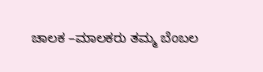ಚಾಲಕ –ಮಾಲಕರು ತಮ್ಮ ಬೆಂಬಲ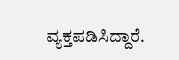ವ್ಯಕ್ತಪಡಿಸಿದ್ದಾರೆ.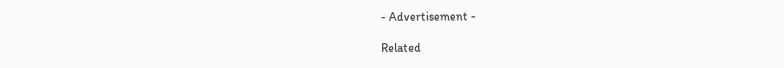- Advertisement -

Related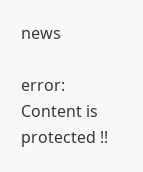news

error: Content is protected !!